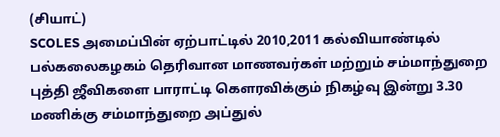(சியாட்)
SCOLES அமைப்பின் ஏற்பாட்டில் 2010,2011 கல்வியாண்டில் பல்கலைகழகம் தெரிவான மாணவர்கள் மற்றும் சம்மாந்துறை புத்தி ஜீவிகளை பாராட்டி கௌரவிக்கும் நிகழ்வு இன்று 3.30 மணிக்கு சம்மாந்துறை அப்துல்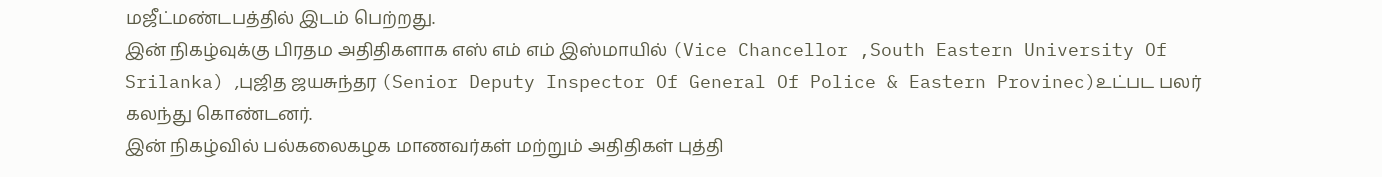மஜீட்மண்டபத்தில் இடம் பெற்றது.
இன் நிகழ்வுக்கு பிரதம அதிதிகளாக எஸ் எம் எம் இஸ்மாயில் (Vice Chancellor ,South Eastern University Of Srilanka) ,புஜித ஜயசுந்தர (Senior Deputy Inspector Of General Of Police & Eastern Provinec)உட்பட பலர் கலந்து கொண்டனர்.
இன் நிகழ்வில் பல்கலைகழக மாணவர்கள் மற்றும் அதிதிகள் புத்தி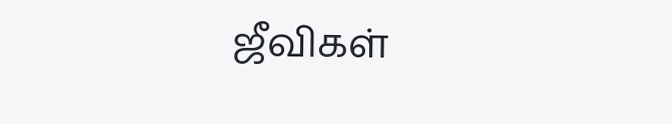ஜீவிகள்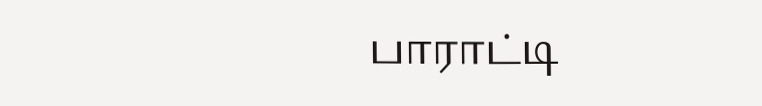பாராட்டி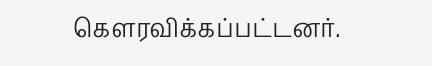கௌரவிக்கப்பட்டனர்.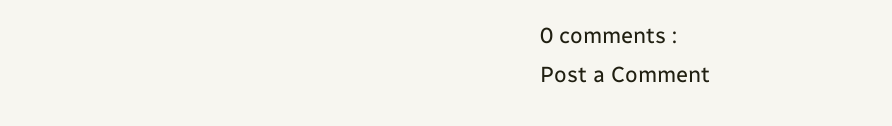0 comments :
Post a Comment